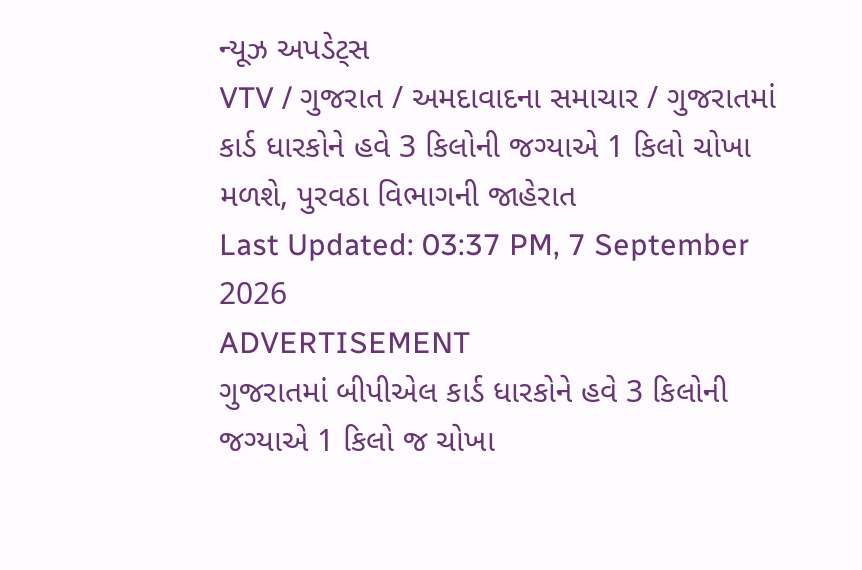ન્યૂઝ અપડેટ્સ
VTV / ગુજરાત / અમદાવાદના સમાચાર / ગુજરાતમાં કાર્ડ ધારકોને હવે 3 કિલોની જગ્યાએ 1 કિલો ચોખા મળશે, પુરવઠા વિભાગની જાહેરાત
Last Updated: 03:37 PM, 7 September 2026
ADVERTISEMENT
ગુજરાતમાં બીપીએલ કાર્ડ ધારકોને હવે 3 કિલોની જગ્યાએ 1 કિલો જ ચોખા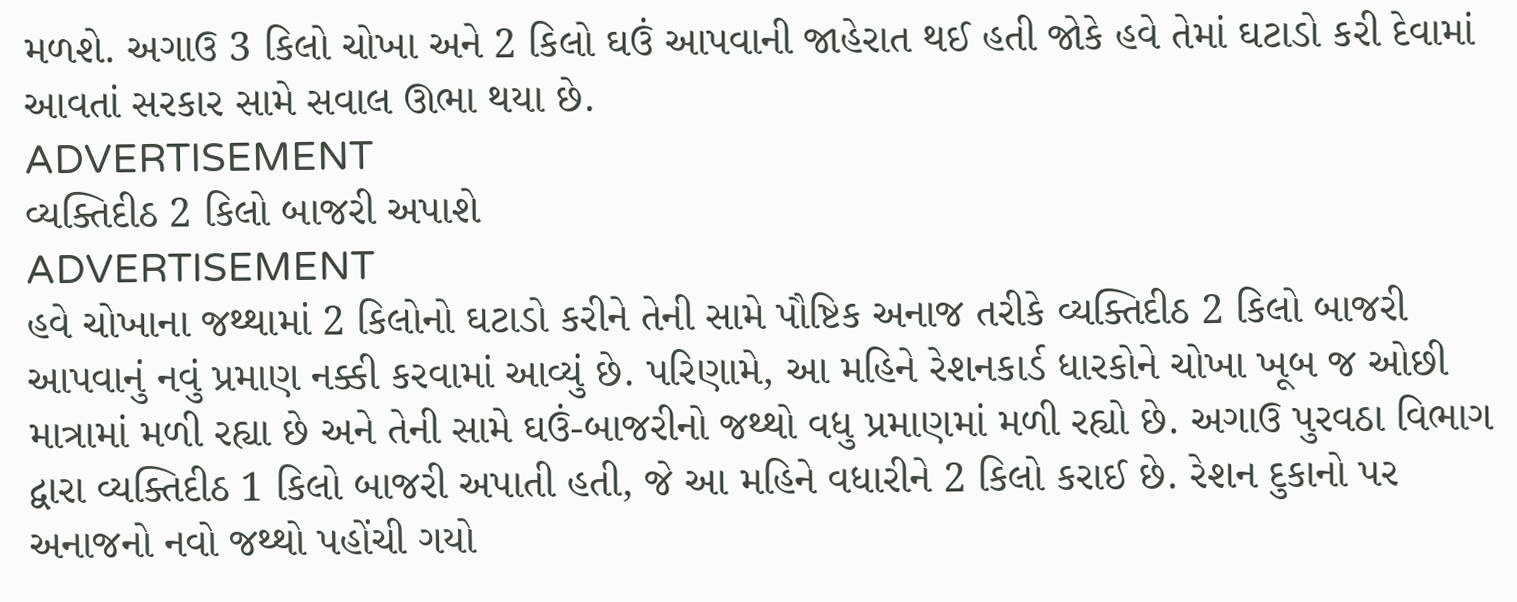મળશે. અગાઉ 3 કિલો ચોખા અને 2 કિલો ઘઉં આપવાની જાહેરાત થઈ હતી જોકે હવે તેમાં ઘટાડો કરી દેવામાં આવતાં સરકાર સામે સવાલ ઊભા થયા છે.
ADVERTISEMENT
વ્યક્તિદીઠ 2 કિલો બાજરી અપાશે
ADVERTISEMENT
હવે ચોખાના જથ્થામાં 2 કિલોનો ઘટાડો કરીને તેની સામે પૌષ્ટિક અનાજ તરીકે વ્યક્તિદીઠ 2 કિલો બાજરી આપવાનું નવું પ્રમાણ નક્કી કરવામાં આવ્યું છે. પરિણામે, આ મહિને રેશનકાર્ડ ધારકોને ચોખા ખૂબ જ ઓછી માત્રામાં મળી રહ્યા છે અને તેની સામે ઘઉં-બાજરીનો જથ્થો વધુ પ્રમાણમાં મળી રહ્યો છે. અગાઉ પુરવઠા વિભાગ દ્વારા વ્યક્તિદીઠ 1 કિલો બાજરી અપાતી હતી, જે આ મહિને વધારીને 2 કિલો કરાઈ છે. રેશન દુકાનો પર અનાજનો નવો જથ્થો પહોંચી ગયો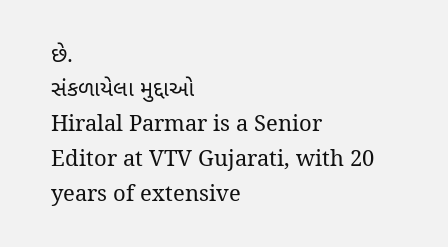છે.
સંકળાયેલા મુદ્દાઓ
Hiralal Parmar is a Senior Editor at VTV Gujarati, with 20 years of extensive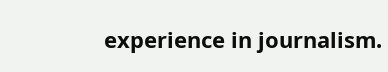experience in journalism.